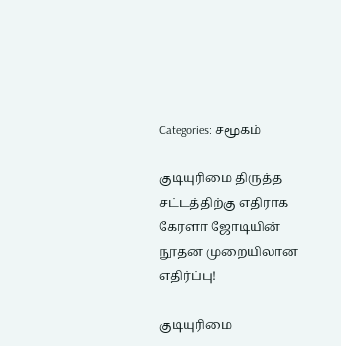Categories: சமூகம்

குடியுரிமை திருத்த சட்டத்திற்கு எதிராக கேரளா ஜோடியின் நூதன முறையிலான எதிர்ப்பு!

குடியுரிமை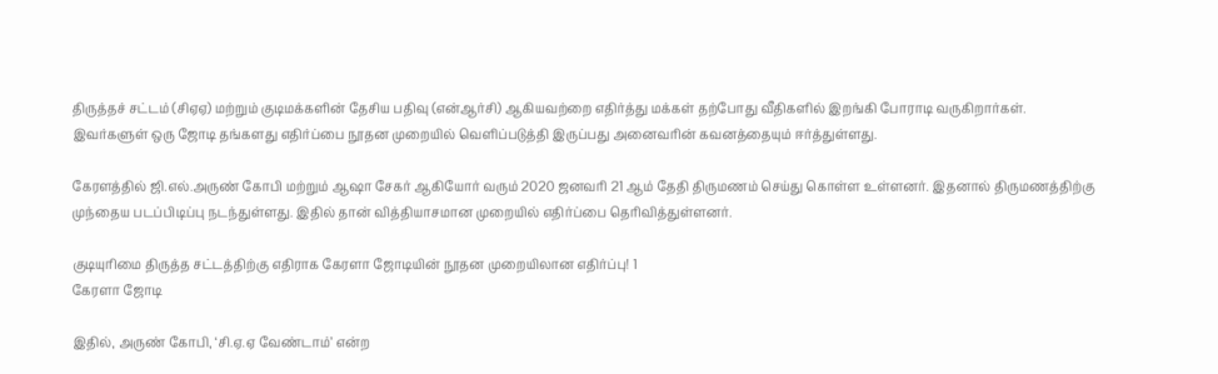திருத்தச் சட்டம் (சிஏஏ) மற்றும் குடிமக்களின் தேசிய பதிவு (என்ஆர்சி) ஆகியவற்றை எதிர்த்து மக்கள் தற்போது வீதிகளில் இறங்கி போராடி வருகிறார்கள். இவர்களுள் ஒரு ஜோடி தங்களது எதிர்ப்பை நூதன முறையில் வெளிப்படுத்தி இருப்பது அனைவரின் கவனத்தையும் ஈர்த்துள்ளது.

கேரளத்தில் ஜி.எல்.அருண் கோபி மற்றும் ஆஷா சேகர் ஆகியோர் வரும் 2020 ஜனவரி 21 ஆம் தேதி திருமணம் செய்து கொள்ள உள்ளனர். இதனால் திருமணத்திற்கு முந்தைய படப்பிடிப்பு நடந்துள்ளது. இதில் தான் வித்தியாசமான முறையில் எதிர்ப்பை தெரிவித்துள்ளனர்.

குடியுரிமை திருத்த சட்டத்திற்கு எதிராக கேரளா ஜோடியின் நூதன முறையிலான எதிர்ப்பு! 1
கேரளா ஜோடி

இதில், அருண் கோபி, ‘சி.ஏ.ஏ வேண்டாம்’ என்ற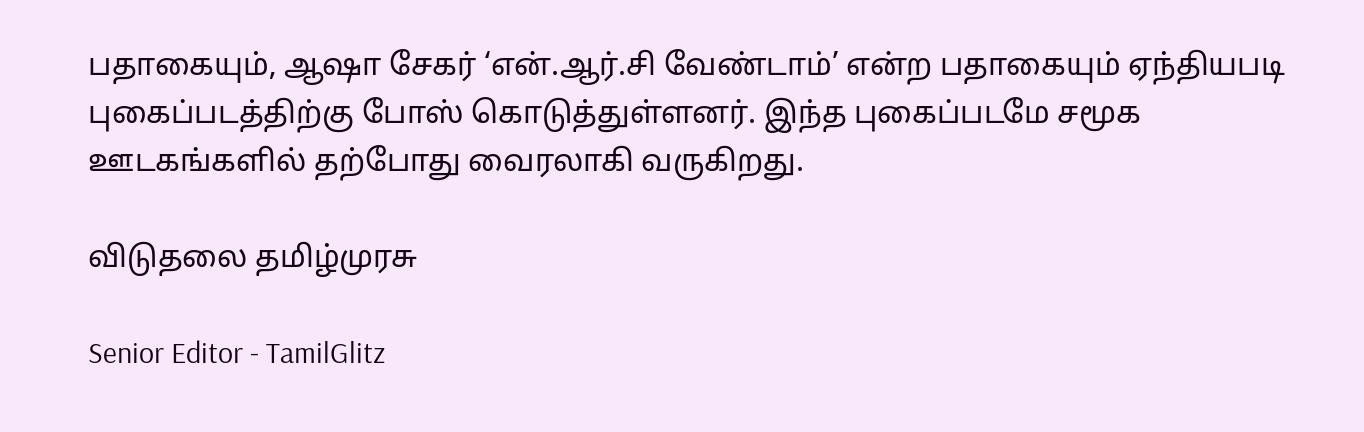பதாகையும், ஆஷா சேகர் ‘என்.ஆர்.சி வேண்டாம்’ என்ற பதாகையும் ஏந்தியபடி புகைப்படத்திற்கு போஸ் கொடுத்துள்ளனர். இந்த புகைப்படமே சமூக ஊடகங்களில் தற்போது வைரலாகி வருகிறது.

விடுதலை தமிழ்முரசு

Senior Editor - TamilGlitz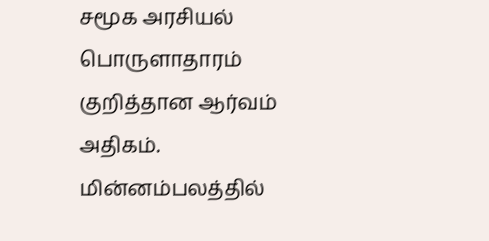சமூக அரசியல் பொருளாதாரம் குறித்தான ஆர்வம் அதிகம். மின்னம்பலத்தில்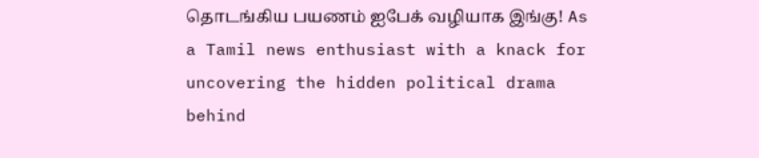தொடங்கிய பயணம் ஐபேக் வழியாக இங்கு! As a Tamil news enthusiast with a knack for uncovering the hidden political drama behind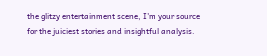the glitzy entertainment scene, I'm your source for the juiciest stories and insightful analysis.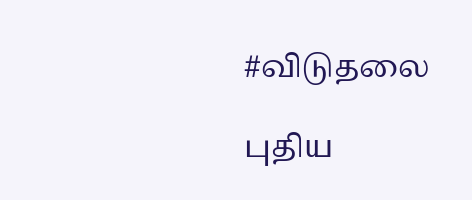#விடுதலை

புதிய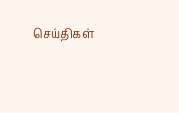செய்திகள்